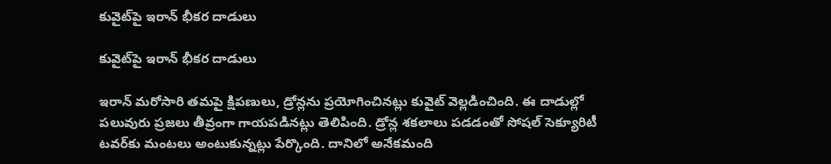కువైట్‌పై ఇరాన్ భీకర దాడులు

కువైట్‌పై ఇరాన్ భీకర దాడులు

ఇరాన్‌ మరోసారి తమపై క్షిపణులు, డ్రోన్లను ప్రయోగించినట్లు కువైట్ వెల్లడించింది. ఈ దాడుల్లో పలువురు ప్రజలు తీవ్రంగా గాయపడినట్లు తెలిపింది. డ్రోన్ల శకలాలు పడడంతో సోషల్ సెక్యూరిటీ టవర్‌కు మంటలు అంటుకున్నట్లు పేర్కొంది. దానిలో అనేకమంది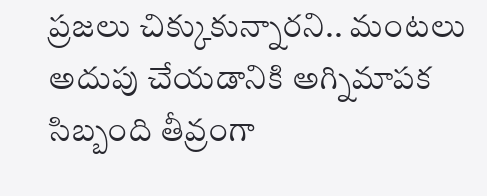ప్రజలు చిక్కుకున్నారని.. మంటలు అదుపు చేయడానికి అగ్నిమాపక సిబ్బంది తీవ్రంగా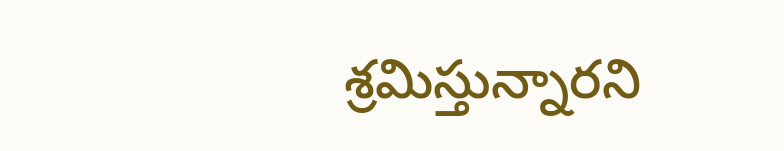శ్రమిస్తున్నారని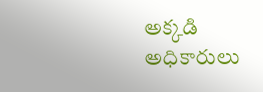అక్కడి అధికారులు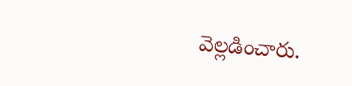వెల్లడించారు.